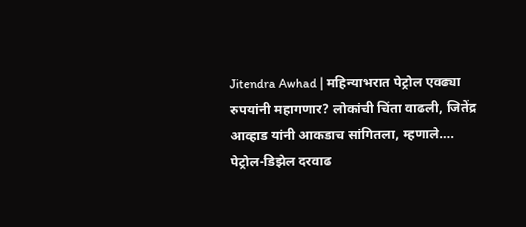Jitendra Awhad | महिन्याभरात पेट्रोल एवढ्या रुपयांनी महागणार? लोकांची चिंता वाढली, जितेंद्र आव्हाड यांनी आकडाच सांगितला, म्हणाले….
पेट्रोल-डिझेल दरवाढ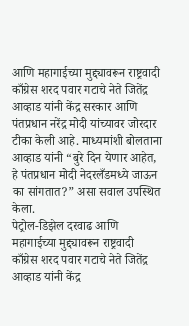आणि महागाईच्या मुद्द्यावरून राष्ट्रवादी काँग्रेस शरद पवार गटाचे नेते जितेंद्र आव्हाड यांनी केंद्र सरकार आणि पंतप्रधान नरेंद्र मोदी यांच्यावर जोरदार टीका केली आहे. माध्यमांशी बोलताना आव्हाड यांनी “बुरे दिन येणार आहेत, हे पंतप्रधान मोदी नेदरलँडमध्ये जाऊन का सांगतात?” असा सवाल उपस्थित केला.
पेट्रोल-डिझेल दरवाढ आणि महागाईच्या मुद्द्यावरून राष्ट्रवादी काँग्रेस शरद पवार गटाचे नेते जितेंद्र आव्हाड यांनी केंद्र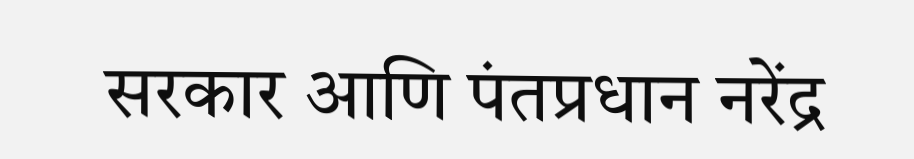सरकार आणि पंतप्रधान नरेंद्र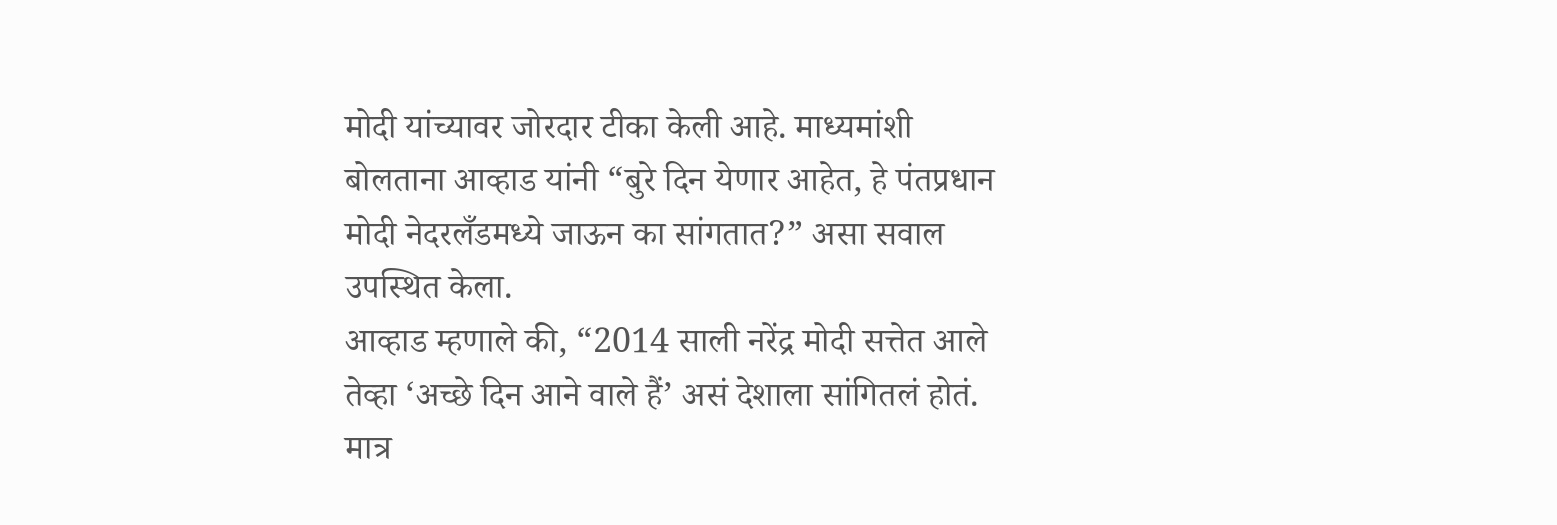मोदी यांच्यावर जोरदार टीका केली आहे. माध्यमांशी बोलताना आव्हाड यांनी “बुरे दिन येणार आहेत, हे पंतप्रधान मोदी नेदरलँडमध्ये जाऊन का सांगतात?” असा सवाल उपस्थित केला.
आव्हाड म्हणाले की, “2014 साली नरेंद्र मोदी सत्तेत आले तेव्हा ‘अच्छे दिन आने वाले हैं’ असं देशाला सांगितलं होतं. मात्र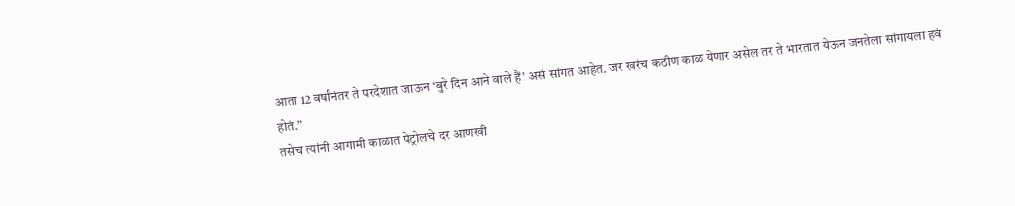आता 12 वर्षांनंतर ते परदेशात जाऊन ‘बुरे दिन आने वाले हैं’ असं सांगत आहेत. जर खरंच कठीण काळ येणार असेल तर ते भारतात येऊन जनतेला सांगायला हवं होतं.”
तसेच त्यांनी आगामी काळात पेट्रोलचे दर आणखी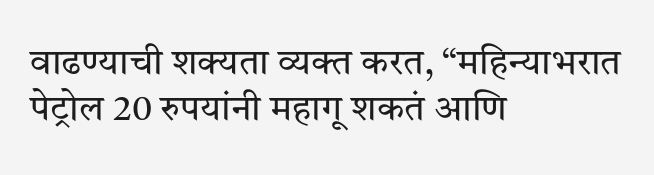वाढण्याची शक्यता व्यक्त करत, “महिन्याभरात पेट्रोल 20 रुपयांनी महागू शकतं आणि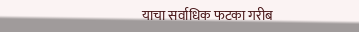याचा सर्वाधिक फटका गरीब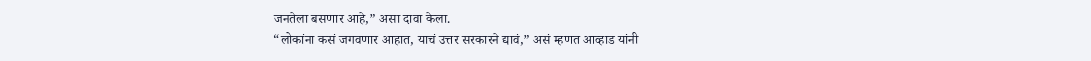जनतेला बसणार आहे,” असा दावा केला.
“लोकांना कसं जगवणार आहात, याचं उत्तर सरकारने द्यावं,” असं म्हणत आव्हाड यांनी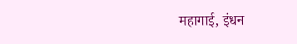महागाई, इंधन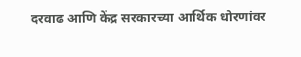दरवाढ आणि केंद्र सरकारच्या आर्थिक धोरणांवर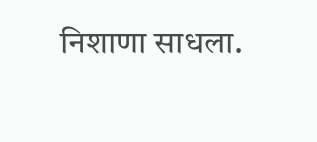निशाणा साधला.